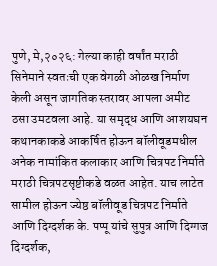पुणे, मे,२०२६: गेल्या काही वर्षांत मराठी सिनेमाने स्वतःची एक वेगळी ओळख निर्माण केली असून जागतिक स्तरावर आपला अमीट ठसा उमटवला आहे. या समृद्ध आणि आशयघन कथानकाकडे आकर्षित होऊन बॉलीवूडमधील अनेक नामांकित कलाकार आणि चित्रपट निर्माते मराठी चित्रपटसृष्टीकडे वळत आहेत. याच लाटेत सामील होऊन ज्येष्ठ बॉलीवूड चित्रपट निर्माते आणि दिग्दर्शक के. पप्पू यांचे सुपुत्र आणि दिग्गज दिग्दर्शक,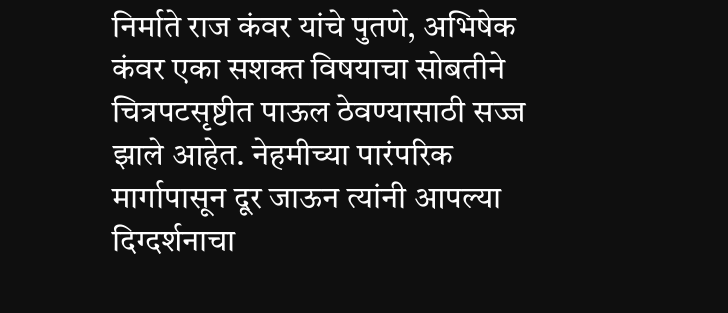निर्माते राज कंवर यांचे पुतणे, अभिषेक कंवर एका सशक्त विषयाचा सोबतीने चित्रपटसृष्टीत पाऊल ठेवण्यासाठी सज्ज झाले आहेत. नेहमीच्या पारंपरिक मार्गापासून दूर जाऊन त्यांनी आपल्या दिग्दर्शनाचा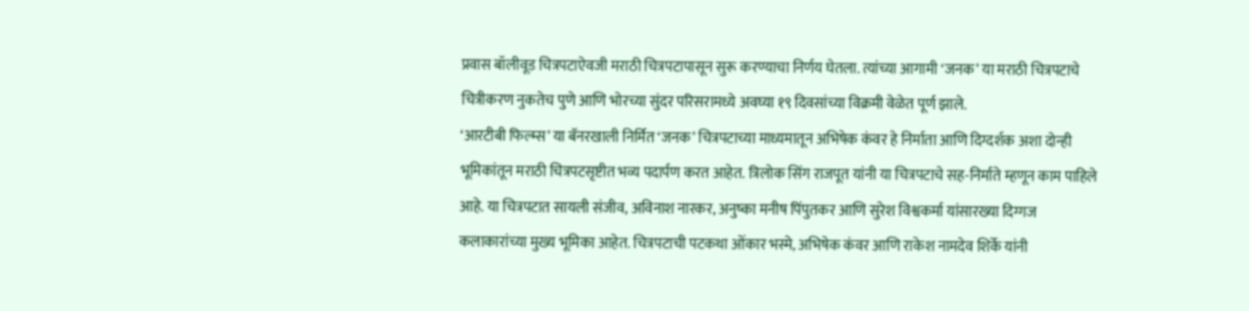प्रवास बॉलीवूड चित्रपटाऐवजी मराठी चित्रपटापासून सुरू करण्याचा निर्णय घेतला. त्यांच्या आगामी ‘जनक’ या मराठी चित्रपटाचे चित्रीकरण नुकतेच पुणे आणि भोरच्या सुंदर परिसरामध्ये अवघ्या १९ दिवसांच्या विक्रमी वेळेत पूर्ण झाले.
‘आरटीबी फिल्म्स’ या बॅनरखाली निर्मित ‘जनक’ चित्रपटाच्या माध्यमातून अभिषेक कंवर हे निर्माता आणि दिग्दर्शक अशा दोन्ही भूमिकांतून मराठी चित्रपटसृष्टीत भव्य पदार्पण करत आहेत. त्रिलोक सिंग राजपूत यांनी या चित्रपटाचे सह-निर्माते म्हणून काम पाहिले आहे. या चित्रपटात सायली संजीव, अविनाश नारकर, अनुष्का मनीष पिंपुतकर आणि सुरेश विश्वकर्मा यांसारख्या दिग्गज कलाकारांच्या मुख्य भूमिका आहेत. चित्रपटाची पटकथा ओंकार भस्मे, अभिषेक कंवर आणि राकेश नामदेव शिर्के यांनी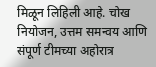मिळून लिहिली आहे. चोख नियोजन, उत्तम समन्वय आणि संपूर्ण टीमच्या अहोरात्र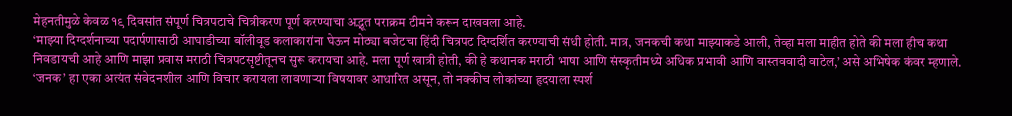मेहनतीमुळे केवळ १९ दिवसांत संपूर्ण चित्रपटाचे चित्रीकरण पूर्ण करण्याचा अद्भूत पराक्रम टीमने करून दाखवला आहे.
‘माझ्या दिग्दर्शनाच्या पदार्पणासाठी आघाडीच्या बॉलीवूड कलाकारांना घेऊन मोठ्या बजेटचा हिंदी चित्रपट दिग्दर्शित करण्याची संधी होती. मात्र, जनकची कथा माझ्याकडे आली, तेव्हा मला माहीत होते की मला हीच कथा निवडायची आहे आणि माझा प्रवास मराठी चित्रपटसृष्टीतूनच सुरू करायचा आहे. मला पूर्ण खात्री होती, की हे कथानक मराठी भाषा आणि संस्कृतीमध्ये अधिक प्रभावी आणि वास्तववादी वाटेल,’ असे अभिषेक कंवर म्हणाले. ‘जनक’ हा एका अत्यंत संवेदनशील आणि विचार करायला लावणाऱ्या विषयावर आधारित असून, तो नक्कीच लोकांच्या हृदयाला स्पर्श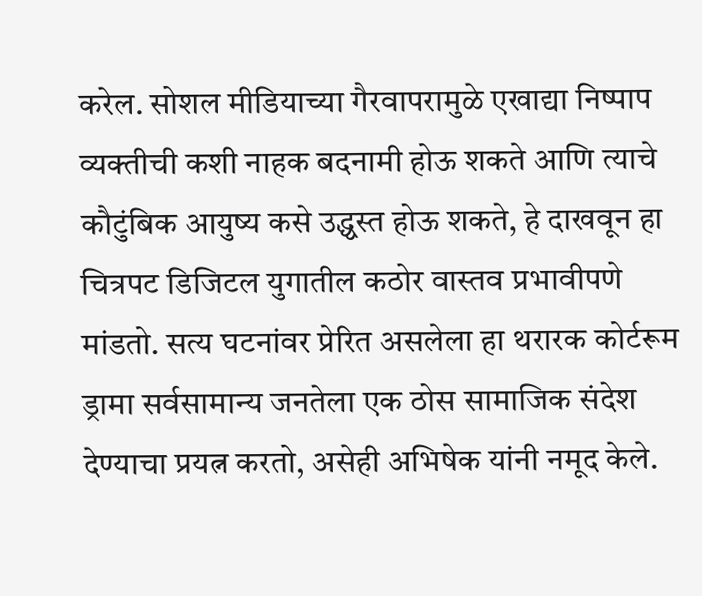करेल. सोशल मीडियाच्या गैरवापरामुळे एखाद्या निष्पाप व्यक्तीची कशी नाहक बदनामी होऊ शकते आणि त्याचे कौटुंबिक आयुष्य कसे उद्ध्वस्त होऊ शकते, हे दाखवून हा चित्रपट डिजिटल युगातील कठोर वास्तव प्रभावीपणे मांडतो. सत्य घटनांवर प्रेरित असलेला हा थरारक कोर्टरूम ड्रामा सर्वसामान्य जनतेला एक ठोस सामाजिक संदेश देण्याचा प्रयत्न करतो, असेही अभिषेक यांनी नमूद केले.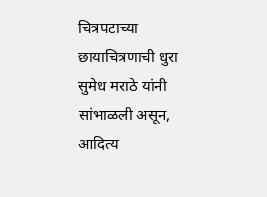चित्रपटाच्या छायाचित्रणाची धुरा सुमेध मराठे यांनी सांभाळली असून, आदित्य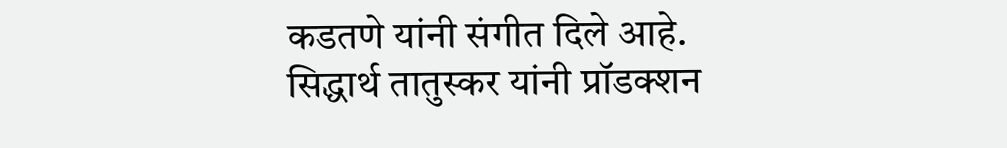कडतणे यांनी संगीत दिले आहे. सिद्धार्थ तातुस्कर यांनी प्रॉडक्शन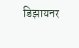डिझायनर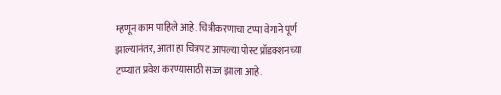म्हणून काम पाहिले आहे. चित्रीकरणाचा टप्पा वेगाने पूर्ण झाल्यानंतर, आता हा चित्रपट आपल्या पोस्ट प्रॉडक्शनच्या टप्प्यात प्रवेश करण्यासाठी सज्ज झाला आहे.